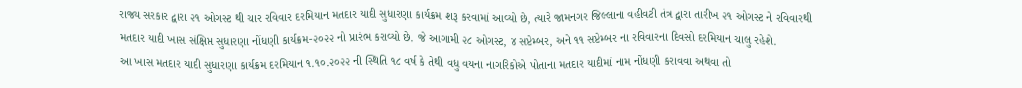રાજ્ય સરકાર દ્વારા ૨૧ ઓગસ્ટ થી ચાર રવિવાર દરમિયાન મતદાર યાદી સુધારણા કાર્યક્રમ શરૂ કરવામાં આવ્યો છે, ત્યારે જામનગર જિલ્લાના વહીવટી તંત્ર દ્વારા તારીખ ૨૧ ઓગસ્ટ ને રવિવારથી મતદાર યાદી ખાસ સંક્ષિપ્ત સુધારણા નોંધણી કાર્યક્રમ-૨૦૨૨ નો પ્રારંભ કરાવ્યો છે. જે આગામી ૨૮ ઓગસ્ટ, ૪ સપ્ટેમ્બર, અને ૧૧ સપ્ટેમ્બર ના રવિવારના દિવસો દરમિયાન ચાલુ રહેશે.
આ ખાસ મતદાર યાદી સુધારણા કાર્યક્રમ દરમિયાન ૧.૧૦.૨૦૨૨ ની સ્થિતિ ૧૮ વર્ષ કે તેથી વધુ વયના નાગરિકોએ પોતાના મતદાર યાદીમાં નામ નોંધણી કરાવવા અથવા તો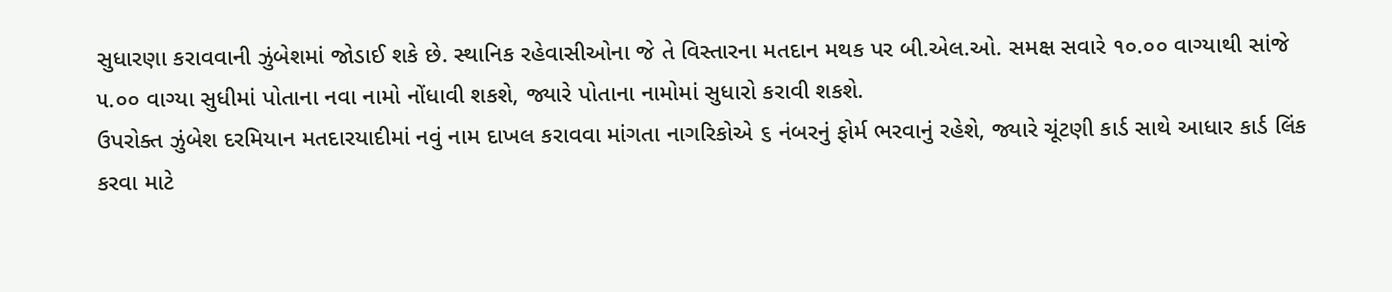સુધારણા કરાવવાની ઝુંબેશમાં જોડાઈ શકે છે. સ્થાનિક રહેવાસીઓના જે તે વિસ્તારના મતદાન મથક પર બી.એલ.ઓ. સમક્ષ સવારે ૧૦.૦૦ વાગ્યાથી સાંજે ૫.૦૦ વાગ્યા સુધીમાં પોતાના નવા નામો નોંધાવી શકશે, જ્યારે પોતાના નામોમાં સુધારો કરાવી શકશે.
ઉપરોક્ત ઝુંબેશ દરમિયાન મતદારયાદીમાં નવું નામ દાખલ કરાવવા માંગતા નાગરિકોએ ૬ નંબરનું ફોર્મ ભરવાનું રહેશે, જ્યારે ચૂંટણી કાર્ડ સાથે આધાર કાર્ડ લિંક કરવા માટે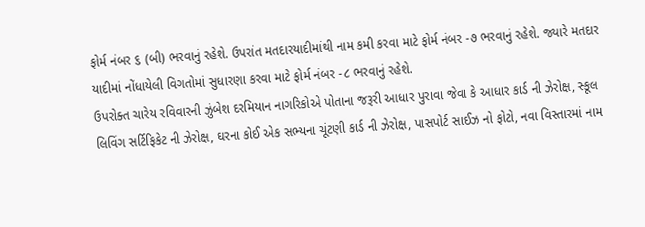ફોર્મ નંબર ૬ (બી) ભરવાનું રહેશે. ઉપરાંત મતદારયાદીમાંથી નામ કમી કરવા માટે ફોર્મ નંબર -૭ ભરવાનું રહેશે. જ્યારે મતદાર યાદીમાં નોંધાયેલી વિગતોમાં સુધારણા કરવા માટે ફોર્મ નંબર -૮ ભરવાનું રહેશે.
ઉપરોક્ત ચારેય રવિવારની ઝુંબેશ દરમિયાન નાગરિકોએ પોતાના જરૂરી આધાર પુરાવા જેવા કે આધાર કાર્ડ ની ઝેરોક્ષ, સ્કૂલ લિવિંગ સર્ટિફિકેટ ની ઝેરોક્ષ, ઘરના કોઈ એક સભ્યના ચૂંટણી કાર્ડ ની ઝેરોક્ષ, પાસપોર્ટ સાઈઝ નો ફોટો, નવા વિસ્તારમાં નામ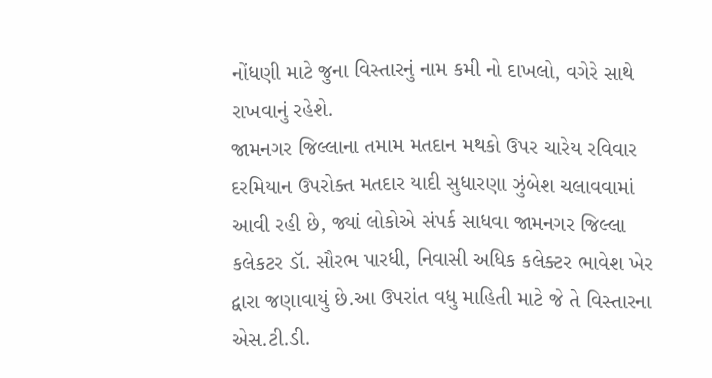નોંધણી માટે જુના વિસ્તારનું નામ કમી નો દાખલો, વગેરે સાથે રાખવાનું રહેશે.
જામનગર જિલ્લાના તમામ મતદાન મથકો ઉપર ચારેય રવિવાર દરમિયાન ઉપરોક્ત મતદાર યાદી સુધારણા ઝુંબેશ ચલાવવામાં આવી રહી છે, જ્યાં લોકોએ સંપર્ક સાધવા જામનગર જિલ્લા કલેકટર ડૉ. સૌરભ પારધી, નિવાસી અધિક કલેક્ટર ભાવેશ ખેર દ્વારા જણાવાયું છે.આ ઉપરાંત વધુ માહિતી માટે જે તે વિસ્તારના એસ.ટી.ડી.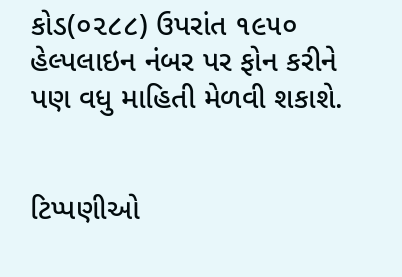કોડ(૦૨૮૮) ઉપરાંત ૧૯૫૦ હેલ્પલાઇન નંબર પર ફોન કરીને પણ વધુ માહિતી મેળવી શકાશે.


ટિપ્પણીઓ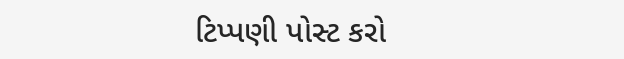ટિપ્પણી પોસ્ટ કરો